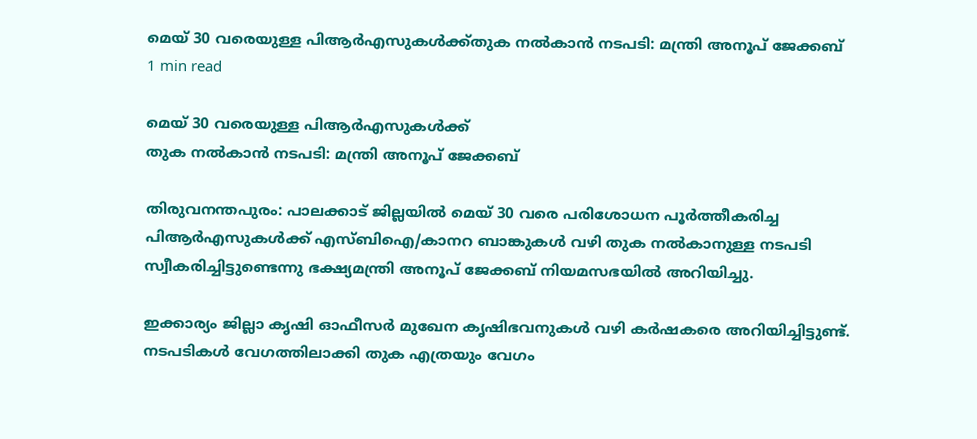മെയ് 30 വരെയുള്ള പിആര്‍എസുകള്‍ക്ക്തുക നല്‍കാന്‍ നടപടി: മന്ത്രി അനൂപ് ജേക്കബ്
1 min read

മെയ് 30 വരെയുള്ള പിആര്‍എസുകള്‍ക്ക്
തുക നല്‍കാന്‍ നടപടി: മന്ത്രി അനൂപ് ജേക്കബ്

തിരുവനന്തപുരം: പാലക്കാട് ജില്ലയില്‍ മെയ് 30 വരെ പരിശോധന പൂര്‍ത്തീകരിച്ച പിആര്‍എസുകള്‍ക്ക് എസ്ബിഐ/കാനറ ബാങ്കുകള്‍ വഴി തുക നല്‍കാനുള്ള നടപടി സ്വീകരിച്ചിട്ടുണ്ടെന്നു ഭക്ഷ്യമന്ത്രി അനൂപ് ജേക്കബ് നിയമസഭയില്‍ അറിയിച്ചു.

ഇക്കാര്യം ജില്ലാ കൃഷി ഓഫീസര്‍ മുഖേന കൃഷിഭവനുകള്‍ വഴി കര്‍ഷകരെ അറിയിച്ചിട്ടുണ്ട്. നടപടികള്‍ വേഗത്തിലാക്കി തുക എത്രയും വേഗം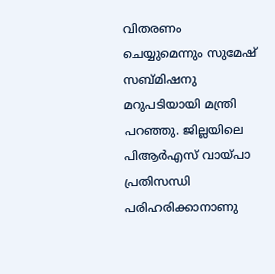വിതരണം ചെയ്യുമെന്നും സുമേഷ് സബ്മിഷനു മറുപടിയായി മന്ത്രി പറഞ്ഞു. ജില്ലയിലെ പിആര്‍എസ് വായ്പാ പ്രതിസന്ധി പരിഹരിക്കാനാണു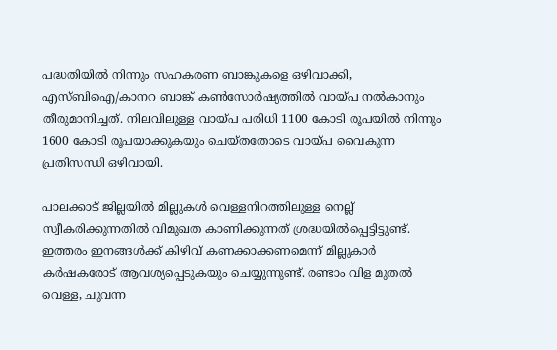പദ്ധതിയില്‍ നിന്നും സഹകരണ ബാങ്കുകളെ ഒഴിവാക്കി, എസ്ബിഐ/കാനറ ബാങ്ക് കണ്‍സോര്‍ഷ്യത്തില്‍ വായ്പ നല്‍കാനും തീരുമാനിച്ചത്. നിലവിലുള്ള വായ്പ പരിധി 1100 കോടി രൂപയില്‍ നിന്നും 1600 കോടി രൂപയാക്കുകയും ചെയ്തതോടെ വായ്പ വൈകുന്ന പ്രതിസന്ധി ഒഴിവായി.

പാലക്കാട് ജില്ലയില്‍ മില്ലുകള്‍ വെള്ളനിറത്തിലുള്ള നെല്ല് സ്വീകരിക്കുന്നതില്‍ വിമുഖത കാണിക്കുന്നത് ശ്രദ്ധയില്‍പ്പെട്ടിട്ടുണ്ട്. ഇത്തരം ഇനങ്ങള്‍ക്ക് കിഴിവ് കണക്കാക്കണമെന്ന് മില്ലുകാര്‍ കര്‍ഷകരോട് ആവശ്യപ്പെടുകയും ചെയ്യുന്നുണ്ട്. രണ്ടാം വിള മുതല്‍ വെള്ള, ചുവന്ന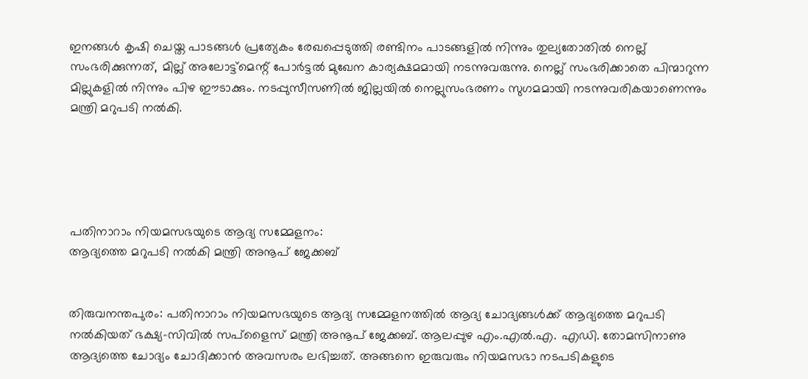ഇനങ്ങള്‍ കൃഷി ചെയ്ത പാടങ്ങള്‍ പ്രത്യേകം രേഖപ്പെടുത്തി രണ്ടിനം പാടങ്ങളില്‍ നിന്നും തുല്യതോതില്‍ നെല്ല് സംഭരിക്കുന്നത്, മില്ല് അലോട്ട്‌മെന്റ് പോര്‍ട്ടല്‍ മുഖേന കാര്യക്ഷമമായി നടന്നുവരുന്നു. നെല്ല് സംഭരിക്കാതെ പിന്മാറുന്ന മില്ലുകളില്‍ നിന്നും പിഴ ഈടാക്കും. നടപ്പുസീസണില്‍ ജില്ലയില്‍ നെല്ലുസംഭരണം സുഗമമായി നടന്നുവരികയാണെന്നും മന്ത്രി മറുപടി നല്‍കി.





പതിനാറാം നിയമസഭയുടെ ആദ്യ സമ്മേളനം:
ആദ്യത്തെ മറുപടി നല്‍കി മന്ത്രി അനൂപ് ജേക്കബ്


തിരുവനന്തപുരം: പതിനാറാം നിയമസഭയുടെ ആദ്യ സമ്മേളനത്തില്‍ ആദ്യ ചോദ്യങ്ങള്‍ക്ക് ആദ്യത്തെ മറുപടി നല്‍കിയത് ഭക്ഷ്യ-സിവില്‍ സപ്‌ളൈസ് മന്ത്രി അനൂപ് ജേക്കബ്. ആലപ്പുഴ എം.എല്‍.എ. എഡി. തോമസിനാണു ആദ്യത്തെ ചോദ്യം ചോദിക്കാന്‍ അവസരം ലഭിച്ചത്. അങ്ങനെ ഇരുവരും നിയമസഭാ നടപടികളുടെ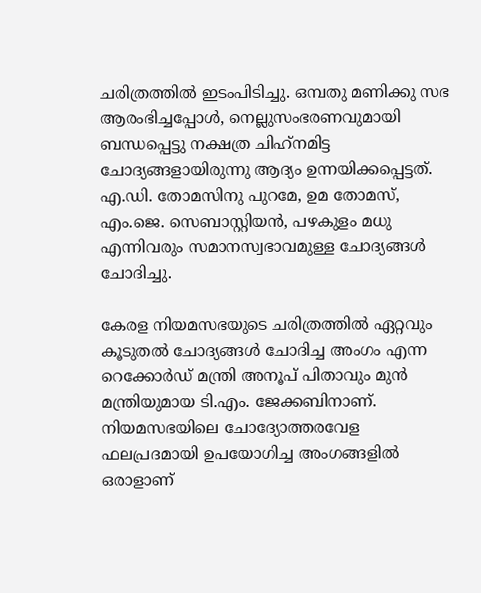ചരിത്രത്തില്‍ ഇടംപിടിച്ചു. ഒമ്പതു മണിക്കു സഭ ആരംഭിച്ചപ്പോള്‍, നെല്ലുസംഭരണവുമായി ബന്ധപ്പെട്ടു നക്ഷത്ര ചിഹ്‌നമിട്ട ചോദ്യങ്ങളായിരുന്നു ആദ്യം ഉന്നയിക്കപ്പെട്ടത്. എ.ഡി. തോമസിനു പുറമേ, ഉമ തോമസ്, എം.ജെ. സെബാസ്റ്റിയന്‍, പഴകുളം മധു എന്നിവരും സമാനസ്വഭാവമുള്ള ചോദ്യങ്ങള്‍ ചോദിച്ചു.

കേരള നിയമസഭയുടെ ചരിത്രത്തില്‍ ഏറ്റവും കൂടുതല്‍ ചോദ്യങ്ങള്‍ ചോദിച്ച അംഗം എന്ന റെക്കോര്‍ഡ് മന്ത്രി അനൂപ് പിതാവും മുന്‍ മന്ത്രിയുമായ ടി.എം. ജേക്കബിനാണ്. നിയമസഭയിലെ ചോദ്യോത്തരവേള ഫലപ്രദമായി ഉപയോഗിച്ച അംഗങ്ങളില്‍ ഒരാളാണ്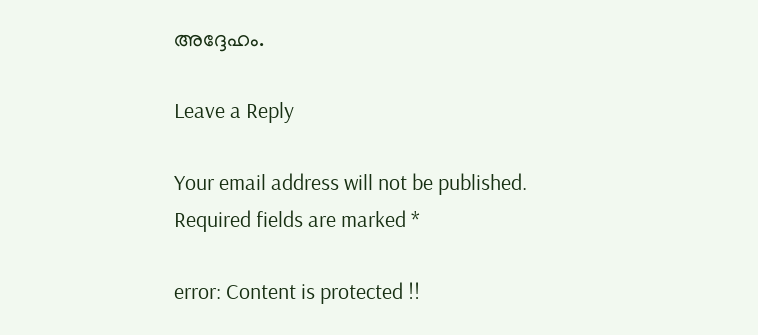അദ്ദേഹം.

Leave a Reply

Your email address will not be published. Required fields are marked *

error: Content is protected !!